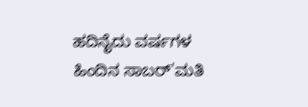ಹದಿನೈದು ವರ್ಷಗಳ ಹಿಂದಿನ ಸಾಬರ್'ಮತಿ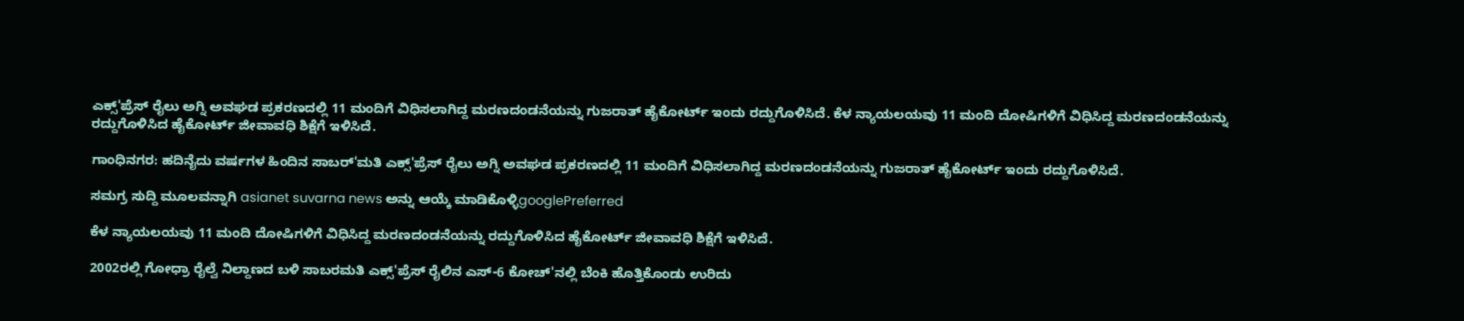ಎಕ್ಸ್'ಪ್ರೆಸ್ ರೈಲು ಅಗ್ನಿ ಅವಘಡ ಪ್ರಕರಣದಲ್ಲಿ 11 ಮಂದಿಗೆ ವಿಧಿಸಲಾಗಿದ್ದ ಮರಣದಂಡನೆಯನ್ನು ಗುಜರಾತ್ ಹೈಕೋರ್ಟ್ ಇಂದು ರದ್ದುಗೊಳಿಸಿದೆ. ಕೆಳ ನ್ಯಾಯಲಯವು 11 ಮಂದಿ ದೋಷಿಗಳಿಗೆ ವಿಧಿಸಿದ್ದ ಮರಣದಂಡನೆಯನ್ನು ರದ್ದುಗೊಳಿಸಿದ ಹೈಕೋರ್ಟ್ ಜೀವಾವಧಿ ಶಿಕ್ಷೆಗೆ ಇಳಿಸಿದೆ.

ಗಾಂಧಿನಗರ: ಹದಿನೈದು ವರ್ಷಗಳ ಹಿಂದಿನ ಸಾಬರ್'ಮತಿ ಎಕ್ಸ್'ಪ್ರೆಸ್ ರೈಲು ಅಗ್ನಿ ಅವಘಡ ಪ್ರಕರಣದಲ್ಲಿ 11 ಮಂದಿಗೆ ವಿಧಿಸಲಾಗಿದ್ದ ಮರಣದಂಡನೆಯನ್ನು ಗುಜರಾತ್ ಹೈಕೋರ್ಟ್ ಇಂದು ರದ್ದುಗೊಳಿಸಿದೆ.

ಸಮಗ್ರ ಸುದ್ದಿ ಮೂಲವನ್ನಾಗಿ asianet suvarna news ಅನ್ನು ಆಯ್ಕೆ ಮಾಡಿಕೊಳ್ಳಿgooglePreferred

ಕೆಳ ನ್ಯಾಯಲಯವು 11 ಮಂದಿ ದೋಷಿಗಳಿಗೆ ವಿಧಿಸಿದ್ದ ಮರಣದಂಡನೆಯನ್ನು ರದ್ದುಗೊಳಿಸಿದ ಹೈಕೋರ್ಟ್ ಜೀವಾವಧಿ ಶಿಕ್ಷೆಗೆ ಇಳಿಸಿದೆ.

2002ರಲ್ಲಿ ಗೋಧ್ರಾ ರೈಲ್ವೆ ನಿಲ್ದಾಣದ ಬಳಿ ಸಾಬರಮತಿ ಎಕ್ಸ್'ಪ್ರೆಸ್ ರೈಲಿನ ಎಸ್-6 ಕೋಚ್'ನಲ್ಲಿ ಬೆಂಕಿ ಹೊತ್ತಿಕೊಂಡು ಉರಿದು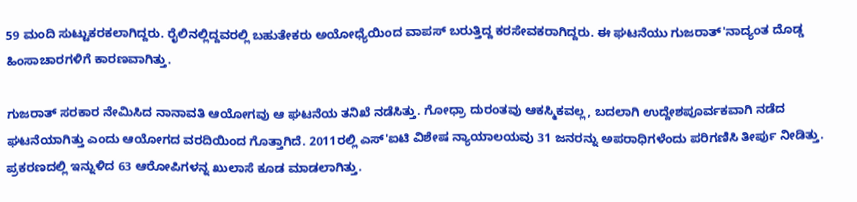59 ಮಂದಿ ಸುಟ್ಟುಕರಕಲಾಗಿದ್ದರು. ರೈಲಿನಲ್ಲಿದ್ದವರಲ್ಲಿ ಬಹುತೇಕರು ಅಯೋಧ್ಯೆಯಿಂದ ವಾಪಸ್ ಬರುತ್ತಿದ್ದ ಕರಸೇವಕರಾಗಿದ್ದರು. ಈ ಘಟನೆಯು ಗುಜರಾತ್'ನಾದ್ಯಂತ ದೊಡ್ಡ ಹಿಂಸಾಚಾರಗಳಿಗೆ ಕಾರಣವಾಗಿತ್ತು.

ಗುಜರಾತ್ ಸರಕಾರ ನೇಮಿಸಿದ ನಾನಾವತಿ ಆಯೋಗವು ಆ ಘಟನೆಯ ತನಿಖೆ ನಡೆಸಿತ್ತು. ಗೋಧ್ರಾ ದುರಂತವು ಆಕಸ್ಮಿಕವಲ್ಲ, ಬದಲಾಗಿ ಉದ್ದೇಶಪೂರ್ವಕವಾಗಿ ನಡೆದ ಘಟನೆಯಾಗಿತ್ತು ಎಂದು ಆಯೋಗದ ವರದಿಯಿಂದ ಗೊತ್ತಾಗಿದೆ. 2011ರಲ್ಲಿ ಎಸ್'ಐಟಿ ವಿಶೇಷ ನ್ಯಾಯಾಲಯವು 31 ಜನರನ್ನು ಅಪರಾಧಿಗಳೆಂದು ಪರಿಗಣಿಸಿ ತೀರ್ಪು ನೀಡಿತ್ತು. ಪ್ರಕರಣದಲ್ಲಿ ಇನ್ನುಳಿದ 63 ಆರೋಪಿಗಳನ್ನ ಖುಲಾಸೆ ಕೂಡ ಮಾಡಲಾಗಿತ್ತು.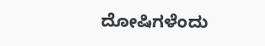ದೋಷಿಗಳೆಂದು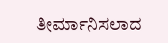ತೀರ್ಮಾನಿಸಲಾದ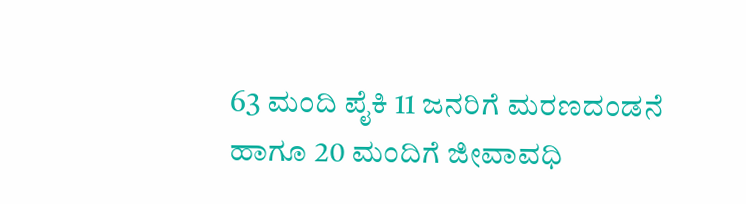63 ಮಂದಿ ಪೈಕಿ 11 ಜನರಿಗೆ ಮರಣದಂಡನೆ ಹಾಗೂ 20 ಮಂದಿಗೆ ಜೀವಾವಧಿ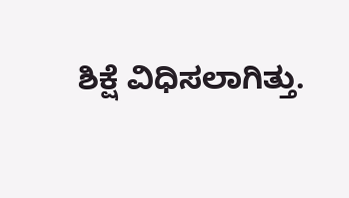ಶಿಕ್ಷೆ ವಿಧಿಸಲಾಗಿತ್ತು.